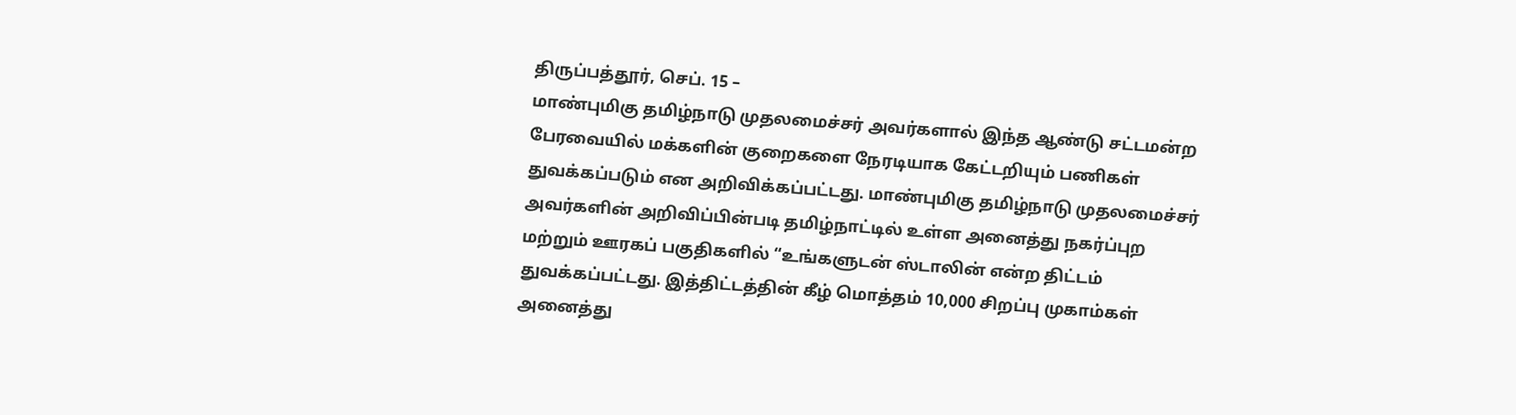திருப்பத்தூர், செப். 15 –
மாண்புமிகு தமிழ்நாடு முதலமைச்சர் அவர்களால் இந்த ஆண்டு சட்டமன்ற பேரவையில் மக்களின் குறைகளை நேரடியாக கேட்டறியும் பணிகள் துவக்கப்படும் என அறிவிக்கப்பட்டது. மாண்புமிகு தமிழ்நாடு முதலமைச்சர் அவர்களின் அறிவிப்பின்படி தமிழ்நாட்டில் உள்ள அனைத்து நகர்ப்புற மற்றும் ஊரகப் பகுதிகளில் “உங்களுடன் ஸ்டாலின் என்ற திட்டம் துவக்கப்பட்டது. இத்திட்டத்தின் கீழ் மொத்தம் 10,000 சிறப்பு முகாம்கள் அனைத்து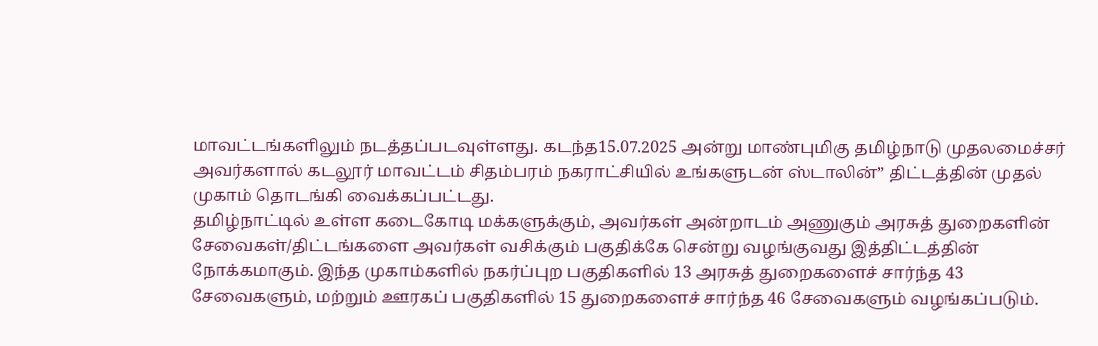மாவட்டங்களிலும் நடத்தப்படவுள்ளது. கடந்த15.07.2025 அன்று மாண்புமிகு தமிழ்நாடு முதலமைச்சர் அவர்களால் கடலூர் மாவட்டம் சிதம்பரம் நகராட்சியில் உங்களுடன் ஸ்டாலின்” திட்டத்தின் முதல் முகாம் தொடங்கி வைக்கப்பட்டது.
தமிழ்நாட்டில் உள்ள கடைகோடி மக்களுக்கும், அவர்கள் அன்றாடம் அணுகும் அரசுத் துறைகளின் சேவைகள்/திட்டங்களை அவர்கள் வசிக்கும் பகுதிக்கே சென்று வழங்குவது இத்திட்டத்தின் நோக்கமாகும். இந்த முகாம்களில் நகர்ப்புற பகுதிகளில் 13 அரசுத் துறைகளைச் சார்ந்த 43 சேவைகளும், மற்றும் ஊரகப் பகுதிகளில் 15 துறைகளைச் சார்ந்த 46 சேவைகளும் வழங்கப்படும்.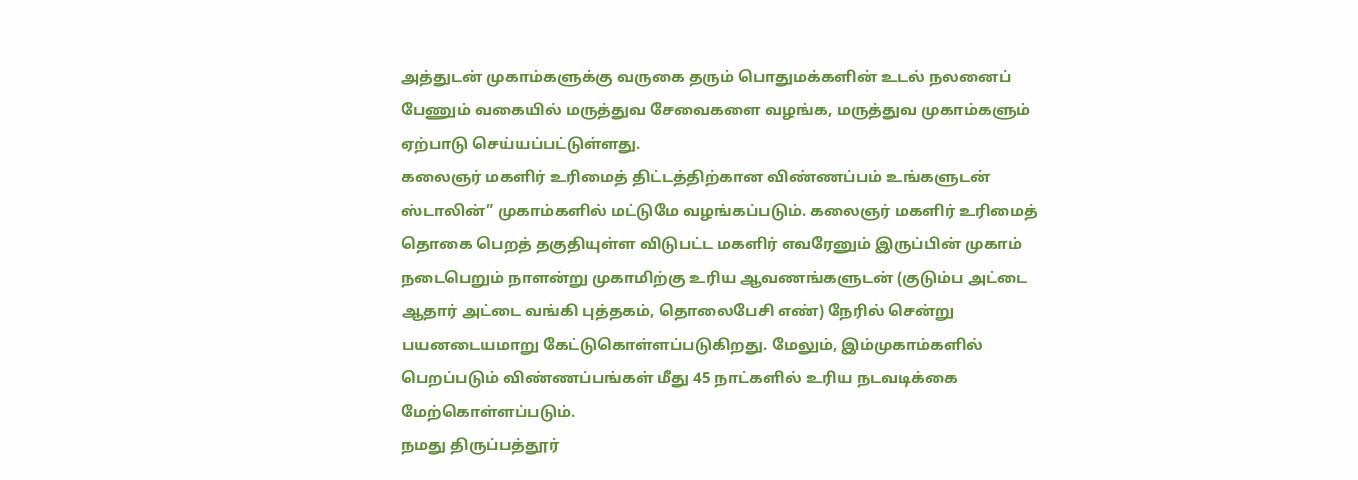அத்துடன் முகாம்களுக்கு வருகை தரும் பொதுமக்களின் உடல் நலனைப் பேணும் வகையில் மருத்துவ சேவைகளை வழங்க, மருத்துவ முகாம்களும் ஏற்பாடு செய்யப்பட்டுள்ளது.
கலைஞர் மகளிர் உரிமைத் திட்டத்திற்கான விண்ணப்பம் உங்களுடன் ஸ்டாலின்” முகாம்களில் மட்டுமே வழங்கப்படும். கலைஞர் மகளிர் உரிமைத் தொகை பெறத் தகுதியுள்ள விடுபட்ட மகளிர் எவரேனும் இருப்பின் முகாம் நடைபெறும் நாளன்று முகாமிற்கு உரிய ஆவணங்களுடன் (குடும்ப அட்டை ஆதார் அட்டை வங்கி புத்தகம், தொலைபேசி எண்) நேரில் சென்று பயனடையமாறு கேட்டுகொள்ளப்படுகிறது. மேலும், இம்முகாம்களில் பெறப்படும் விண்ணப்பங்கள் மீது 45 நாட்களில் உரிய நடவடிக்கை மேற்கொள்ளப்படும்.
நமது திருப்பத்தூர்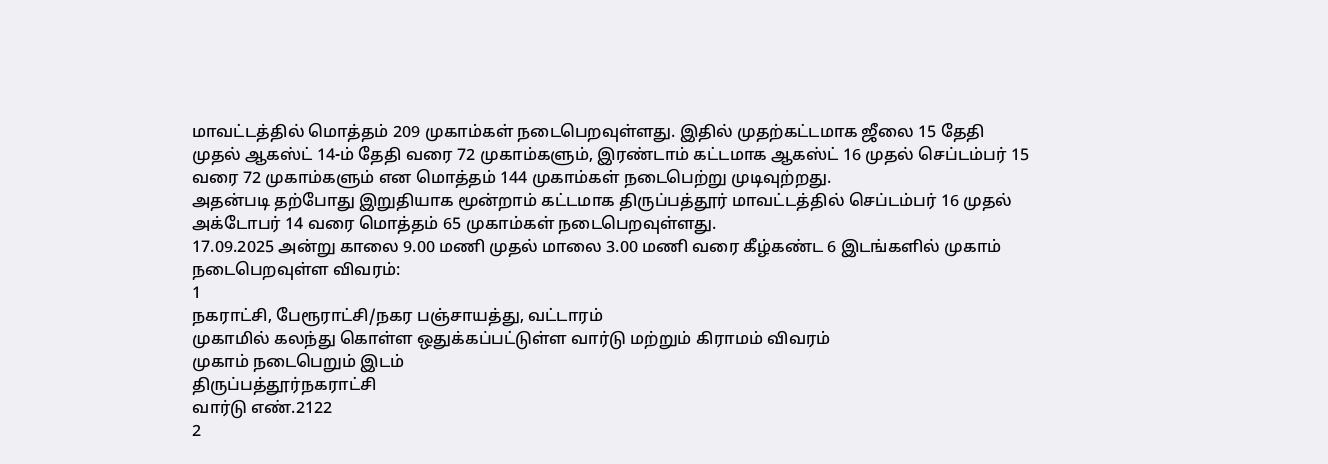மாவட்டத்தில் மொத்தம் 209 முகாம்கள் நடைபெறவுள்ளது. இதில் முதற்கட்டமாக ஜீலை 15 தேதி முதல் ஆகஸ்ட் 14-ம் தேதி வரை 72 முகாம்களும், இரண்டாம் கட்டமாக ஆகஸ்ட் 16 முதல் செப்டம்பர் 15 வரை 72 முகாம்களும் என மொத்தம் 144 முகாம்கள் நடைபெற்று முடிவுற்றது.
அதன்படி தற்போது இறுதியாக மூன்றாம் கட்டமாக திருப்பத்தூர் மாவட்டத்தில் செப்டம்பர் 16 முதல் அக்டோபர் 14 வரை மொத்தம் 65 முகாம்கள் நடைபெறவுள்ளது.
17.09.2025 அன்று காலை 9.00 மணி முதல் மாலை 3.00 மணி வரை கீழ்கண்ட 6 இடங்களில் முகாம் நடைபெறவுள்ள விவரம்:
1
நகராட்சி, பேரூராட்சி/நகர பஞ்சாயத்து, வட்டாரம்
முகாமில் கலந்து கொள்ள ஒதுக்கப்பட்டுள்ள வார்டு மற்றும் கிராமம் விவரம்
முகாம் நடைபெறும் இடம்
திருப்பத்தூர்நகராட்சி
வார்டு எண்.2122
2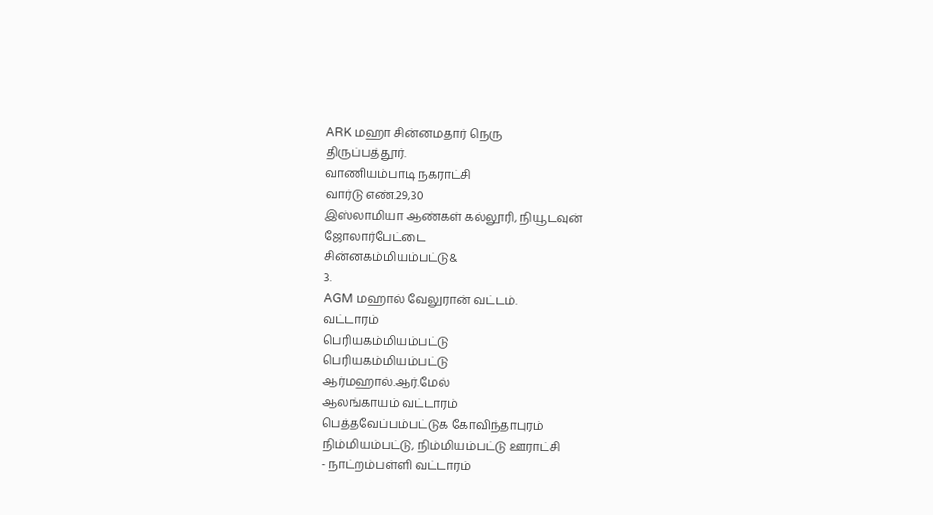ARK மஹா சின்னமதார் நெரு
திருப்பத்தூர்.
வாணியம்பாடி நகராட்சி
வார்டு எண்.29,30
இஸ்லாமியா ஆண்கள் கல்லூரி, நியூடவுன்
ஜோலார்பேட்டை
சின்னகம்மியம்பட்டு&
3.
AGM மஹால் வேலுரான் வட்டம்.
வட்டாரம்
பெரியகம்மியம்பட்டு
பெரியகம்மியம்பட்டு
ஆர்மஹால்.ஆர்.மேல்
ஆலங்காயம் வட்டாரம்
பெத்தவேப்பம்பட்டுக கோவிந்தாபுரம்
நிம்மியம்பட்டு, நிம்மியம்பட்டு ஊராட்சி
- நாட்றம்பள்ளி வட்டாரம்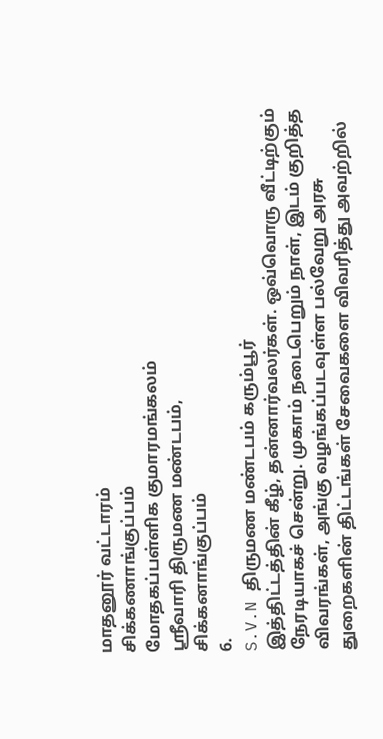மாதனூர் வட்டாரம்
சிக்கணாங்குப்பம்
மோதகப்பள்ளிக குமாரமங்கலம்
ஸ்ரீவாரி திருமண மண்டபம்,
சிக்கனாங்குப்பம்
6.
S.V.N திருமண மண்டபம் கரும்பூர்
இத்திட்டத்தின் கீழ், தன்னார்வலர்கள். ஒவ்வொரு வீட்டிற்கும் நேரடியாகச் சென்று. முகாம் நடைபெறும் நாள், இடம் குறித்த விவரங்கள், அங்கு வழங்கப்படவுள்ள பல்வேறு அரசு துறைகளின் திட்டங்கள் சேவைகளை விவரித்து அவற்றில்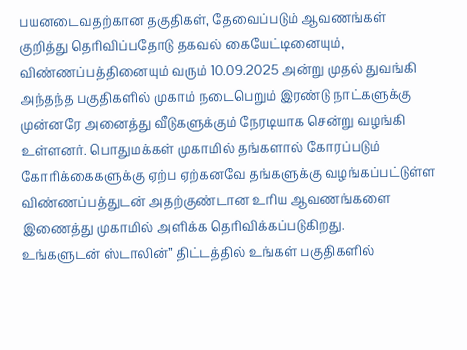பயனடைவதற்கான தகுதிகள், தேவைப்படும் ஆவணங்கள் குறித்து தெரிவிப்பதோடு தகவல் கையேட்டினையும், விண்ணப்பத்தினையும் வரும் 10.09.2025 அன்று முதல் துவங்கி அந்தந்த பகுதிகளில் முகாம் நடைபெறும் இரண்டு நாட்களுக்கு முன்னரே அனைத்து வீடுகளுக்கும் நேரடியாக சென்று வழங்கி உள்ளனர். பொதுமக்கள் முகாமில் தங்களால் கோரப்படும் கோரிக்கைகளுக்கு ஏற்ப ஏற்கனவே தங்களுக்கு வழங்கப்பட்டுள்ள விண்ணப்பத்துடன் அதற்குண்டான உரிய ஆவணங்களை இணைத்து முகாமில் அளிக்க தெரிவிக்கப்படுகிறது.
உங்களுடன் ஸ்டாலின்” திட்டத்தில் உங்கள் பகுதிகளில்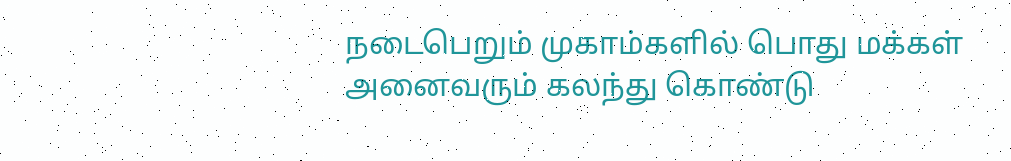நடைபெறும் முகாம்களில் பொது மக்கள் அனைவரும் கலந்து கொண்டு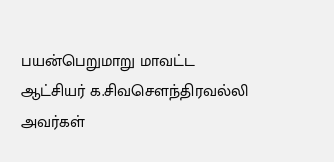பயன்பெறுமாறு மாவட்ட ஆட்சியர் க.சிவசௌந்திரவல்லி அவர்கள்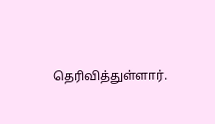தெரிவித்துள்ளார்.